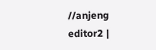//anjeng editor2 |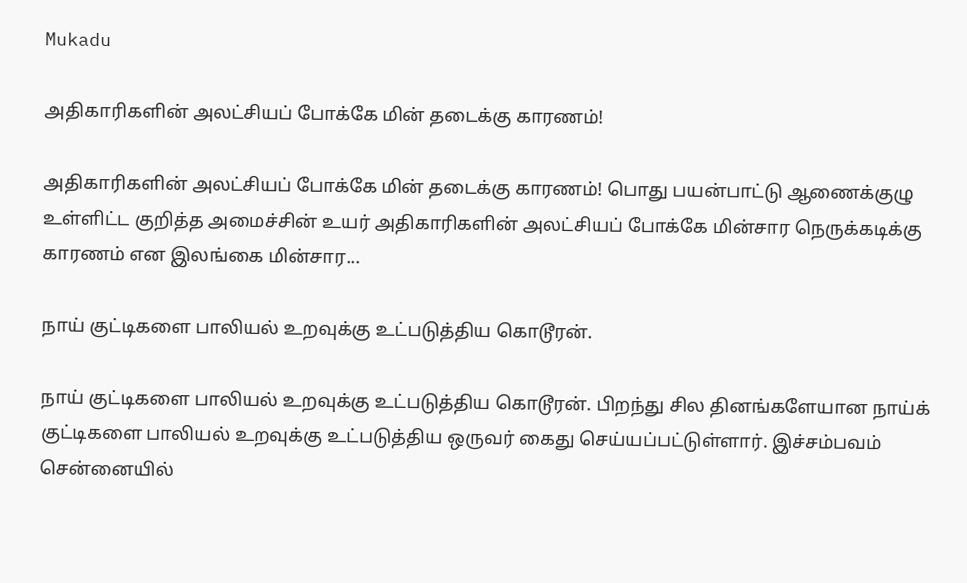Mukadu

அதிகாரிகளின் அலட்சியப் போக்கே மின் தடைக்கு காரணம்!

அதிகாரிகளின் அலட்சியப் போக்கே மின் தடைக்கு காரணம்! பொது பயன்பாட்டு ஆணைக்குழு உள்ளிட்ட குறித்த அமைச்சின் உயர் அதிகாரிகளின் அலட்சியப் போக்கே மின்சார நெருக்கடிக்கு காரணம் என இலங்கை மின்சார...

நாய் குட்டிகளை பாலியல் உறவுக்கு உட்படுத்திய கொடூரன்.

நாய் குட்டிகளை பாலியல் உறவுக்கு உட்படுத்திய கொடூரன். பிறந்து சில தினங்களேயான நாய்க் குட்டிகளை பாலியல் உறவுக்கு உட்படுத்திய ஒருவர் கைது செய்யப்பட்டுள்ளார். இச்சம்பவம் சென்னையில்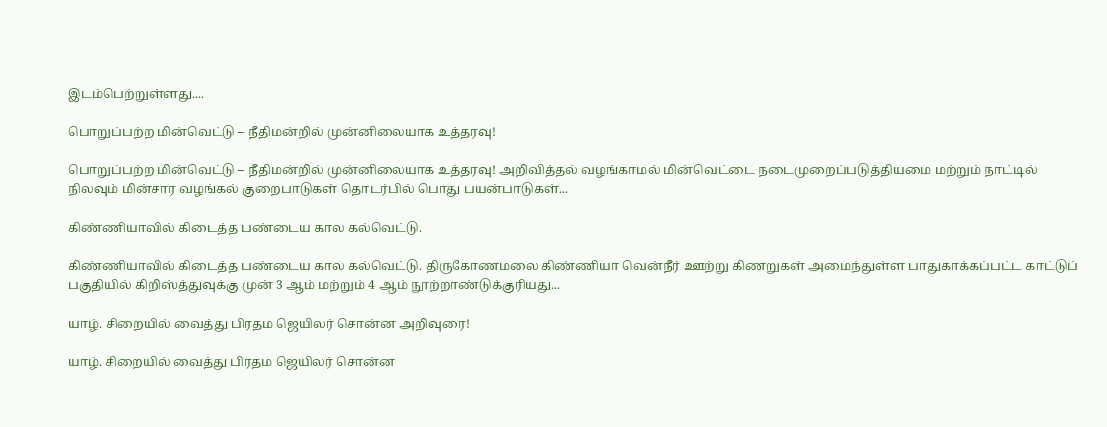இடம்பெற்றுள்ளது....

பொறுப்பற்ற மின்வெட்டு – நீதிமன்றில் முன்னிலையாக உத்தரவு!

பொறுப்பற்ற மின்வெட்டு – நீதிமன்றில் முன்னிலையாக உத்தரவு! அறிவித்தல் வழங்காமல் மின்வெட்டை நடைமுறைப்படுத்தியமை மற்றும் நாட்டில் நிலவும் மின்சார வழங்கல் குறைபாடுகள் தொடர்பில் பொது பயன்பாடுகள்...

கிண்ணியாவில் கிடைத்த பண்டைய கால கல்வெட்டு.

கிண்ணியாவில் கிடைத்த பண்டைய கால கல்வெட்டு. திருகோணமலை கிண்ணியா வென்நீர் ஊற்று கிணறுகள் அமைந்துள்ள பாதுகாக்கப்பட்ட காட்டுப் பகுதியில் கிறிஸ்த்துவுக்கு முன் 3 ஆம் மற்றும் 4 ஆம் நூற்றாண்டுக்குரியது...

யாழ். சிறையில் வைத்து பிரதம ஜெயிலர் சொன்ன அறிவுரை!

யாழ். சிறையில் வைத்து பிரதம ஜெயிலர் சொன்ன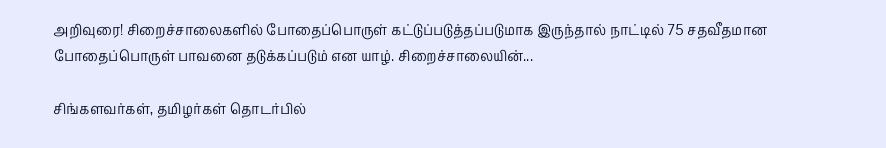அறிவுரை! சிறைச்சாலைகளில் போதைப்பொருள் கட்டுப்படுத்தப்படுமாக இருந்தால் நாட்டில் 75 சதவீதமான போதைப்பொருள் பாவனை தடுக்கப்படும் என யாழ். சிறைச்சாலையின்...

சிங்களவர்கள், தமிழர்கள் தொடர்பில்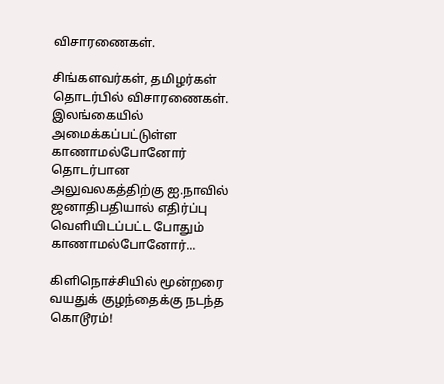விசாரணைகள்.

சிங்களவர்கள், தமிழர்கள் தொடர்பில் விசாரணைகள். இலங்கையில் அமைக்கப்பட்டுள்ள காணாமல்போனோர் தொடர்பான அலுவலகத்திற்கு ஐ.நாவில் ஜனாதிபதியால் எதிர்ப்பு வெளியிடப்பட்ட போதும் காணாமல்போனோர்...

கிளிநொச்சியில் மூன்றரை வயதுக் குழந்தைக்கு நடந்த கொடூரம்!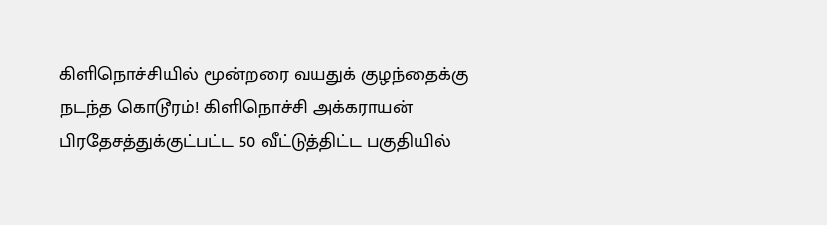கிளிநொச்சியில் மூன்றரை வயதுக் குழந்தைக்கு நடந்த கொடூரம்! கிளிநொச்சி அக்கராயன் பிரதேசத்துக்குட்பட்ட 50 வீட்டுத்திட்ட பகுதியில்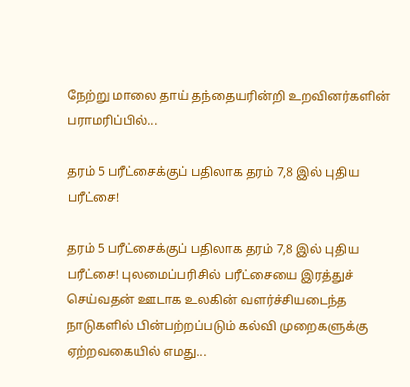நேற்று மாலை தாய் தந்தையரின்றி உறவினர்களின் பராமரிப்பில்...

தரம் 5 பரீட்சைக்குப் பதிலாக தரம் 7,8 இல் புதிய பரீட்சை!

தரம் 5 பரீட்சைக்குப் பதிலாக தரம் 7,8 இல் புதிய பரீட்சை! புலமைப்பரிசில் பரீட்சையை இரத்துச் செய்வதன் ஊடாக உலகின் வளர்ச்சியடைந்த நாடுகளில் பின்பற்றப்படும் கல்வி முறைகளுக்கு ஏற்றவகையில் எமது...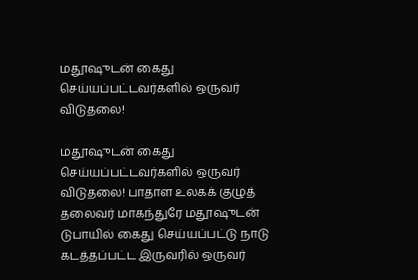மதூஷுடன் கைது செய்யப்பட்டவர்களில் ஒருவர் விடுதலை!

மதூஷுடன் கைது செய்யப்பட்டவர்களில் ஒருவர் விடுதலை! பாதாள உலகக் குழுத் தலைவர் மாகந்துரே மதூஷுடன் டுபாயில் கைது செய்யப்பட்டு நாடு கடத்தப்பட்ட இருவரில் ஒருவர்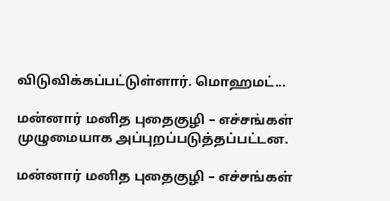விடுவிக்கப்பட்டுள்ளார். மொஹமட்...

மன்னார் மனித புதைகுழி – எச்சங்கள் முழுமையாக அப்புறப்படுத்தப்பட்டன.

மன்னார் மனித புதைகுழி – எச்சங்கள்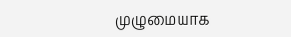முழுமையாக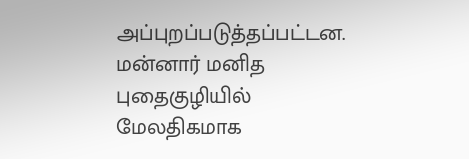அப்புறப்படுத்தப்பட்டன. மன்னார் மனித புதைகுழியில் மேலதிகமாக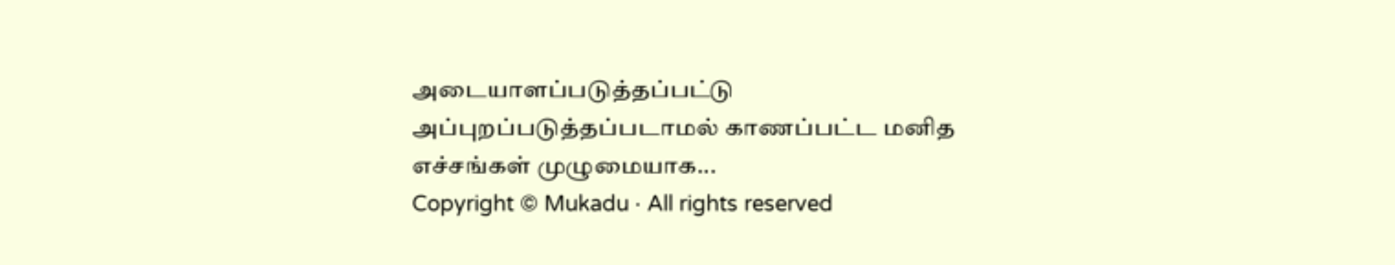அடையாளப்படுத்தப்பட்டு அப்புறப்படுத்தப்படாமல் காணப்பட்ட மனித எச்சங்கள் முழுமையாக...
Copyright © Mukadu · All rights reserved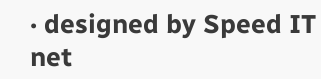· designed by Speed IT net